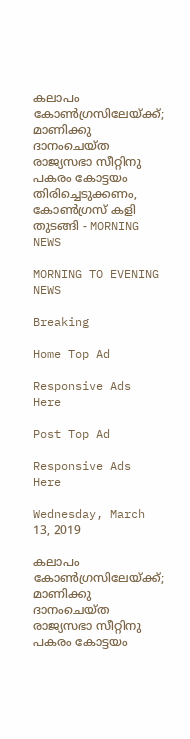കലാപം കോണ്‍ഗ്രസിലേയ്ക്ക്; മാണിക്കു ദാനംചെയ്ത രാജ്യസഭാ സീറ്റിനു പകരം കോട്ടയം തിരിച്ചെടുക്കണം, കോണ്‍ഗ്രസ് കളി തുടങ്ങി - MORNING NEWS

MORNING TO EVENING NEWS

Breaking

Home Top Ad

Responsive Ads Here

Post Top Ad

Responsive Ads Here

Wednesday, March 13, 2019

കലാപം കോണ്‍ഗ്രസിലേയ്ക്ക്; മാണിക്കു ദാനംചെയ്ത രാജ്യസഭാ സീറ്റിനു പകരം കോട്ടയം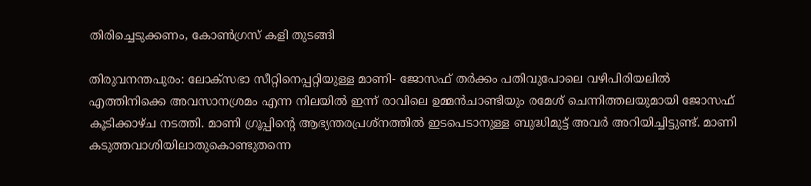തിരിച്ചെടുക്കണം, കോണ്‍ഗ്രസ് കളി തുടങ്ങി

തിരുവനന്തപുരം: ലോക്‌സഭാ സീറ്റിനെപ്പറ്റിയുള്ള മാണി- ജോസഫ് തര്‍ക്കം പതിവുപോലെ വഴിപിരിയലില്‍ എത്തിനിക്കെ അവസാനശ്രമം എന്ന നിലയില്‍ ഇന്ന് രാവിലെ ഉമ്മന്‍ചാണ്ടിയും രമേശ് ചെന്നിത്തലയുമായി ജോസഫ് കൂടിക്കാഴ്ച നടത്തി. മാണി ഗ്രൂപ്പിന്റെ ആഭ്യന്തരപ്രശ്‌നത്തില്‍ ഇടപെടാനുള്ള ബുദ്ധിമുട്ട് അവര്‍ അറിയിച്ചിട്ടുണ്ട്. മാണി കടുത്തവാശിയിലാതുകൊണ്ടുതന്നെ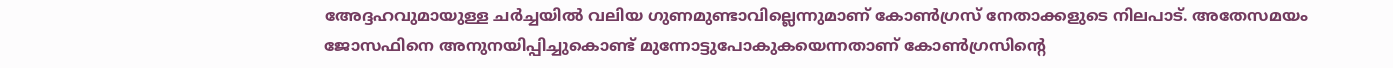അേദ്ദഹവുമായുള്ള ചര്‍ച്ചയില്‍ വലിയ ഗുണമുണ്ടാവില്ലെന്നുമാണ് കോണ്‍ഗ്രസ് നേതാക്കളുടെ നിലപാട്. അതേസമയം ജോസഫിനെ അനുനയിപ്പിച്ചുകൊണ്ട് മുന്നോട്ടുപോകുകയെന്നതാണ് കോണ്‍ഗ്രസിന്റെ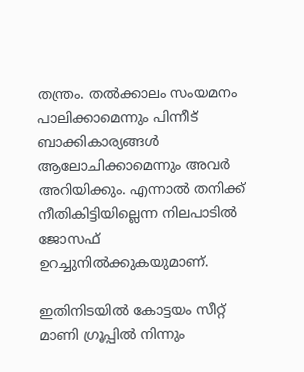തന്ത്രം. തല്‍ക്കാലം സംയമനം പാലിക്കാമെന്നും പിന്നീട് ബാക്കികാര്യങ്ങള്‍ ആലോചിക്കാമെന്നും അവര്‍ അറിയിക്കും. എന്നാല്‍ തനിക്ക് നീതികിട്ടിയില്ലെന്ന നിലപാടില്‍ ജോസഫ് ഉറച്ചുനില്‍ക്കുകയുമാണ്.

ഇതിനിടയില്‍ കോട്ടയം സീറ്റ് മാണി ഗ്രൂപ്പില്‍ നിന്നും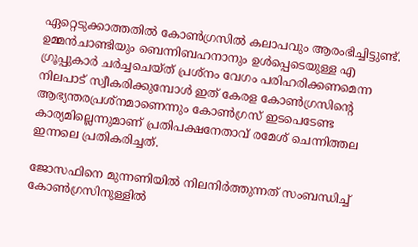ഏറ്റെടുക്കാത്തതില്‍ കോണ്‍ഗ്രസില്‍ കലാപവും ആരംഭിച്ചിട്ടുണ്ട്. ഉമ്മന്‍ചാണ്ടിയും ബെന്നിബഹനാനും ഉള്‍പ്പെടെയുള്ള എ ഗ്രൂപ്പുകാര്‍ ചര്‍ച്ചചെയ്ത് പ്രശ്‌നം വേഗം പരിഹരിക്കണമെന്ന നിലപാട് സ്വീകരിക്കുമ്പോള്‍ ഇത് കേരള കോണ്‍ഗ്രസിന്റെ ആഭ്യന്തരപ്രശ്‌നമാണെന്നും കോണ്‍ഗ്രസ് ഇടപെടേണ്ട കാര്യമില്ലെന്നുമാണ് പ്രതിപക്ഷനേതാവ് രമേശ് ചെന്നിത്തല ഇന്നലെ പ്രതികരിച്ചത്.

ജോസഫിനെ മുന്നണിയില്‍ നിലനിര്‍ത്തുന്നത് സംബന്ധിച്ച് കോണ്‍ഗ്രസിനുള്ളില്‍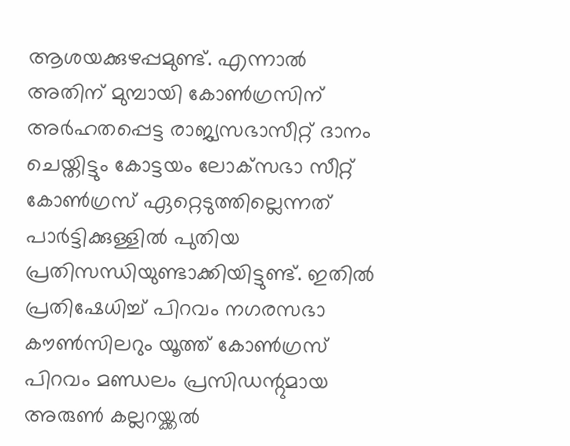ആശയക്കുഴപ്പമുണ്ട്. എന്നാല്‍ അതിന് മുമ്പായി കോണ്‍ഗ്രസിന് അര്‍ഹതപ്പെട്ട രാജ്യസഭാസീറ്റ് ദാനം ചെയ്തിട്ടും കോട്ടയം ലോക്‌സഭാ സീറ്റ് കോണ്‍ഗ്രസ് ഏറ്റെടുത്തില്ലെന്നത് പാര്‍ട്ടിക്കുള്ളില്‍ പുതിയ പ്രതിസന്ധിയുണ്ടാക്കിയിട്ടുണ്ട്. ഇതില്‍ പ്രതിഷേധിച്ച് പിറവം നഗരസഭാ കൗണ്‍സിലറും യൂത്ത് കോണ്‍ഗ്രസ് പിറവം മണ്ഡലം പ്രസിഡന്റുമായ അരുണ്‍ കല്ലറയ്ക്കല്‍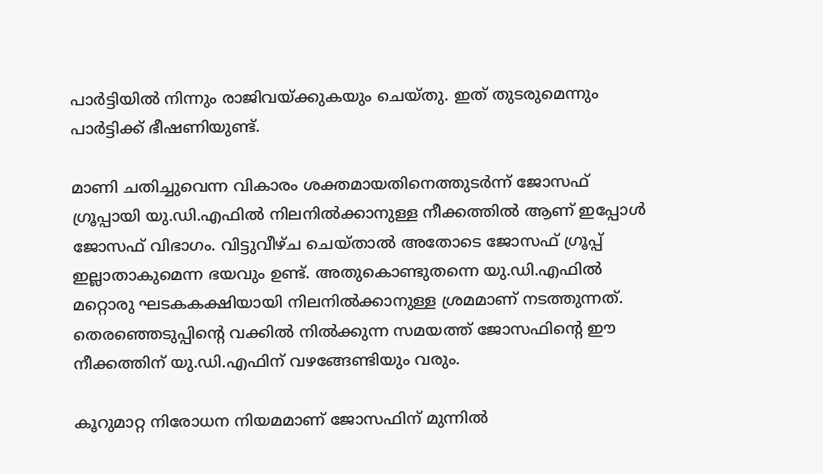പാര്‍ട്ടിയില്‍ നിന്നും രാജിവയ്ക്കുകയും ചെയ്തു. ഇത് തുടരുമെന്നും പാര്‍ട്ടിക്ക് ഭീഷണിയുണ്ട്.

മാണി ചതിച്ചുവെന്ന വികാരം ശക്തമായതിനെത്തുടര്‍ന്ന് ജോസഫ് ഗ്രൂപ്പായി യു.ഡി.എഫില്‍ നിലനില്‍ക്കാനുള്ള നീക്കത്തില്‍ ആണ് ഇപ്പോള്‍ ജോസഫ് വിഭാഗം. വിട്ടുവീഴ്ച ചെയ്താല്‍ അതോടെ ജോസഫ് ഗ്രൂപ്പ് ഇല്ലാതാകുമെന്ന ഭയവും ഉണ്ട്. അതുകൊണ്ടുതന്നെ യു.ഡി.എഫില്‍ മറ്റൊരു ഘടകകക്ഷിയായി നിലനില്‍ക്കാനുള്ള ശ്രമമാണ് നടത്തുന്നത്. തെരഞ്ഞെടുപ്പിന്റെ വക്കില്‍ നില്‍ക്കുന്ന സമയത്ത് ജോസഫിന്റെ ഈ നീക്കത്തിന് യു.ഡി.എഫിന് വഴങ്ങേണ്ടിയും വരും.

കൂറുമാറ്റ നിരോധന നിയമമാണ് ജോസഫിന് മുന്നില്‍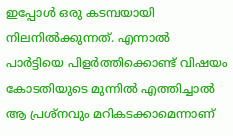ഇപ്പോള്‍ ഒരു കടമ്പയായി നിലനില്‍ക്കുന്നത്. എന്നാല്‍ പാര്‍ട്ടിയെ പിളര്‍ത്തിക്കൊണ്ട് വിഷയം കോടതിയുടെ മുന്നില്‍ എത്തിച്ചാല്‍ ആ പ്രശ്‌നവും മറികടക്കാമെന്നാണ്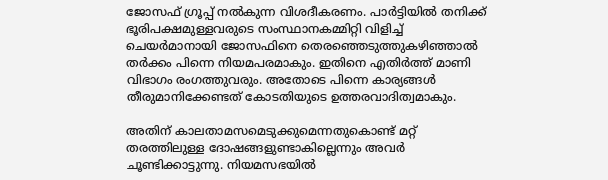ജോസഫ് ഗ്രൂപ്പ് നല്‍കുന്ന വിശദീകരണം. പാര്‍ട്ടിയില്‍ തനിക്ക് ഭൂരിപക്ഷമുള്ളവരുടെ സംസ്ഥാനകമ്മിറ്റി വിളിച്ച് ചെയര്‍മാനായി ജോസഫിനെ തെരഞ്ഞെടുത്തുകഴിഞ്ഞാല്‍ തര്‍ക്കം പിന്നെ നിയമപരമാകും. ഇതിനെ എതിര്‍ത്ത് മാണി വിഭാഗം രംഗത്തുവരും. അതോടെ പിന്നെ കാര്യങ്ങള്‍ തീരുമാനിക്കേണ്ടത് കോടതിയുടെ ഉത്തരവാദിത്വമാകും.

അതിന് കാലതാമസമെടുക്കുമെന്നതുകൊണ്ട് മറ്റ് തരത്തിലുള്ള ദോഷങ്ങളുണ്ടാകില്ലെന്നും അവര്‍ ചൂണ്ടിക്കാട്ടുന്നു. നിയമസഭയില്‍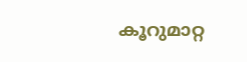കൂറുമാറ്റ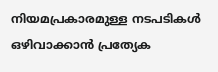നിയമപ്രകാരമുള്ള നടപടികള്‍ ഒഴിവാക്കാന്‍ പ്രത്യേക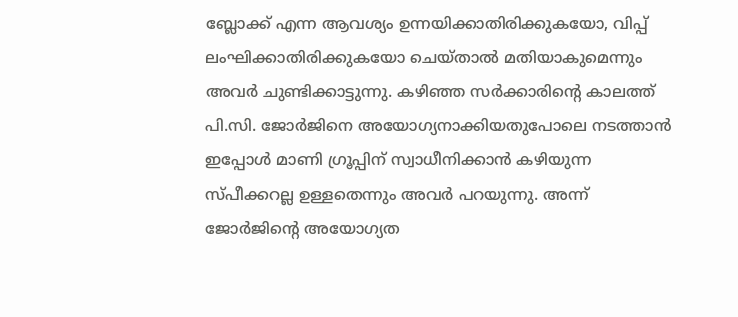ബ്ലോക്ക് എന്ന ആവശ്യം ഉന്നയിക്കാതിരിക്കുകയോ, വിപ്പ് ലംഘിക്കാതിരിക്കുകയോ ചെയ്താല്‍ മതിയാകുമെന്നും അവര്‍ ചുണ്ടിക്കാട്ടുന്നു. കഴിഞ്ഞ സര്‍ക്കാരിന്റെ കാലത്ത് പി.സി. ജോര്‍ജിനെ അയോഗ്യനാക്കിയതുപോലെ നടത്താന്‍ ഇപ്പോള്‍ മാണി ഗ്രൂപ്പിന് സ്വാധീനിക്കാന്‍ കഴിയുന്ന സ്പീക്കറല്ല ഉള്ളതെന്നും അവര്‍ പറയുന്നു. അന്ന് ജോര്‍ജിന്റെ അയോഗ്യത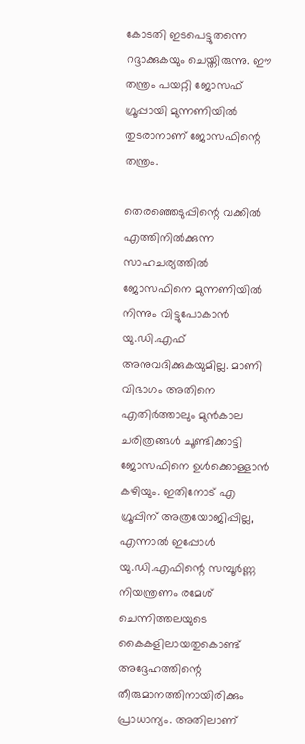കോടതി ഇടപെട്ടുതന്നെ റദ്ദാക്കുകയും ചെയ്തിരുന്നു. ഈ തന്ത്രം പയറ്റി ജോസഫ് ഗ്രൂപ്പായി മുന്നണിയില്‍ തുടരാനാണ് ജോസഫിന്റെ തന്ത്രം.

തെരഞ്ഞെടുപ്പിന്റെ വക്കില്‍ എത്തിനില്‍ക്കുന്ന സാഹചര്യത്തില്‍ ജോസഫിനെ മുന്നണിയില്‍ നിന്നും വിട്ടുപോകാന്‍ യു.ഡി.എഫ് അനുവദിക്കുകയുമില്ല. മാണി വിഭാഗം അതിനെ എതിര്‍ത്താലും മുന്‍കാല ചരിത്രങ്ങള്‍ ചൂണ്ടിക്കാട്ടി ജോസഫിനെ ഉള്‍ക്കൊള്ളാന്‍ കഴിയും. ഇതിനോട് എ ഗ്രൂപ്പിന് അത്രയോജിപ്പില്ല, എന്നാല്‍ ഇപ്പോള്‍ യു.ഡി.എഫിന്റെ സമ്പൂര്‍ണ്ണ നിയന്ത്രണം രമേശ് ചെന്നിത്തലയുടെ കൈകളിലായതുകൊണ്ട് അദ്ദേഹത്തിന്റെ തീരുമാനത്തിനായിരിക്കും പ്രാധാന്യം. അതിലാണ്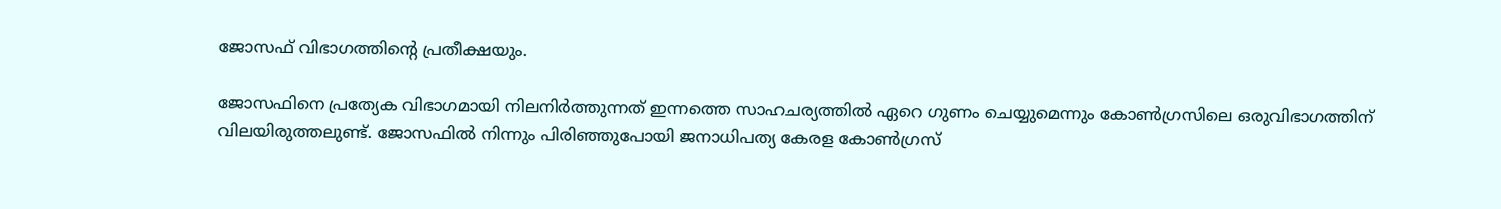ജോസഫ് വിഭാഗത്തിന്റെ പ്രതീക്ഷയും.

ജോസഫിനെ പ്രത്യേക വിഭാഗമായി നിലനിര്‍ത്തുന്നത് ഇന്നത്തെ സാഹചര്യത്തില്‍ ഏറെ ഗുണം ചെയ്യുമെന്നും കോണ്‍ഗ്രസിലെ ഒരുവിഭാഗത്തിന് വിലയിരുത്തലുണ്ട്. ജോസഫില്‍ നിന്നും പിരിഞ്ഞുപോയി ജനാധിപത്യ കേരള കോണ്‍ഗ്രസ്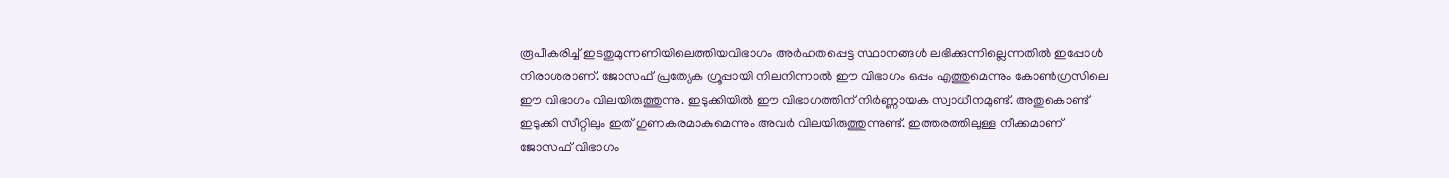രൂപീകരിച്ച് ഇടതുമുന്നണിയിലെത്തിയവിഭാഗം അര്‍ഹതപ്പെട്ട സ്ഥാനങ്ങള്‍ ലഭിക്കുന്നില്ലെന്നതില്‍ ഇപ്പോള്‍ നിരാശരാണ്. ജോസഫ് പ്രത്യേക ഗ്രൂപ്പായി നിലനിന്നാല്‍ ഈ വിഭാഗം ഒപ്പം എത്തുമെന്നും കോണ്‍ഗ്രസിലെ ഈ വിഭാഗം വിലയിരുത്തുന്നു. ഇടുക്കിയില്‍ ഈ വിഭാഗത്തിന് നിര്‍ണ്ണായക സ്വാധീനമുണ്ട്. അതുകൊണ്ട് ഇടുക്കി സീറ്റിലും ഇത് ഗുണകരമാകുമെന്നും അവര്‍ വിലയിരുത്തുന്നുണ്ട്. ഇത്തരത്തിലുള്ള നീക്കമാണ് ജോസഫ് വിഭാഗം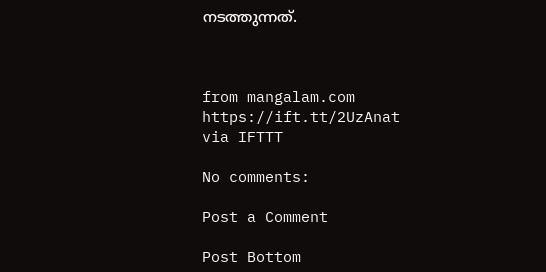നടത്തുന്നത്.



from mangalam.com https://ift.tt/2UzAnat
via IFTTT

No comments:

Post a Comment

Post Bottom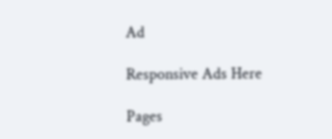Ad

Responsive Ads Here

Pages